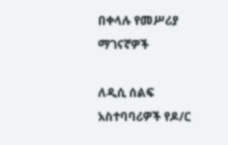በቀላሉ የመሥሪያ ማገናኛዎች

ለዲሲ ሰልፍ አስተባባሪዎች የዶ/ር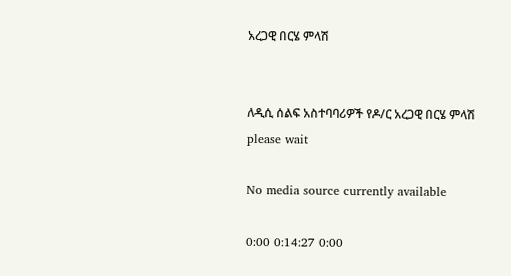አረጋዊ በርሄ ምላሽ


ለዲሲ ሰልፍ አስተባባሪዎች የዶ/ር አረጋዊ በርሄ ምላሽ
please wait

No media source currently available

0:00 0:14:27 0:00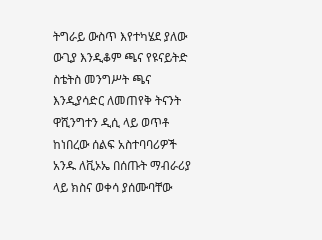ትግራይ ውስጥ እየተካሄደ ያለው ውጊያ እንዲቆም ጫና የዩናይትድ ስቴትስ መንግሥት ጫና እንዲያሳድር ለመጠየቅ ትናንት ዋሺንግተን ዲሲ ላይ ወጥቶ ከነበረው ሰልፍ አስተባባሪዎች አንዱ ለቪኦኤ በሰጡት ማብራሪያ ላይ ክስና ወቀሳ ያሰሙባቸው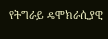የትግራይ ዴሞክራሲያዊ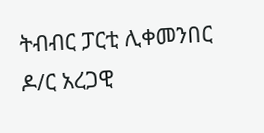ትብብር ፓርቲ ሊቀመንበር ዶ/ር አረጋዊ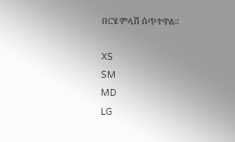በርሄ ምላሽ ሰጥተዋል።

XS
SM
MD
LG